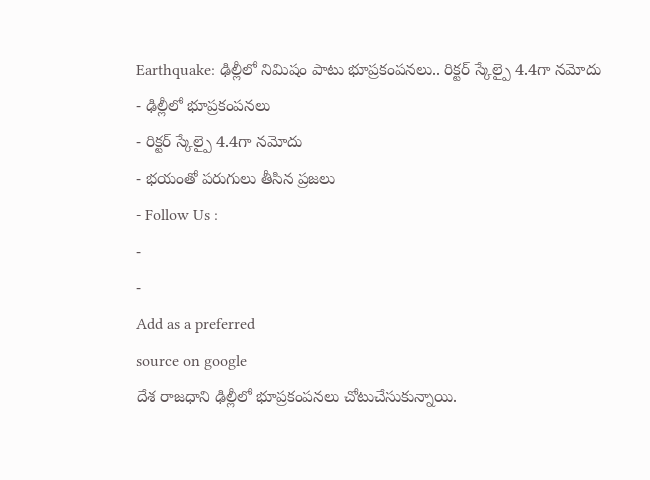Earthquake: ఢిల్లీలో నిమిషం పాటు భూప్రకంపనలు.. రిక్టర్ స్కేల్పై 4.4గా నమోదు
- ఢిల్లీలో భూప్రకంపనలు
- రిక్టర్ స్కేల్పై 4.4గా నమోదు
- భయంతో పరుగులు తీసిన ప్రజలు
- Follow Us :
-
-
Add as a preferred
source on google
దేశ రాజధాని ఢిల్లీలో భూప్రకంపనలు చోటుచేసుకున్నాయి.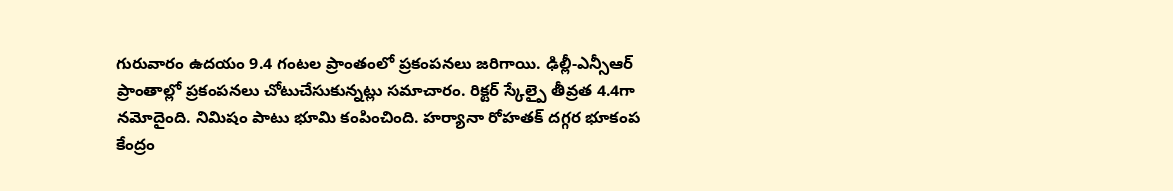గురువారం ఉదయం 9.4 గంటల ప్రాంతంలో ప్రకంపనలు జరిగాయి. ఢిల్లీ-ఎన్సీఆర్ ప్రాంతాల్లో ప్రకంపనలు చోటుచేసుకున్నట్లు సమాచారం. రిక్టర్ స్కేల్పై తీవ్రత 4.4గా నమోదైంది. నిమిషం పాటు భూమి కంపించింది. హర్యానా రోహతక్ దగ్గర భూకంప కేంద్రం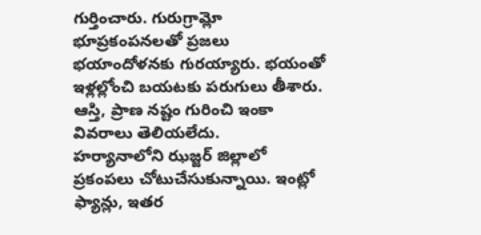గుర్తించారు. గురుగ్రామ్లో భూప్రకంపనలతో ప్రజలు భయాందోళనకు గురయ్యారు. భయంతో ఇళ్లల్లోంచి బయటకు పరుగులు తీశారు. ఆస్తి, ప్రాణ నష్టం గురించి ఇంకా వివరాలు తెలియలేదు.
హర్యానాలోని ఝజ్జర్ జిల్లాలో ప్రకంపలు చోటుచేసుకున్నాయి. ఇంట్లో ఫ్యాన్లు, ఇతర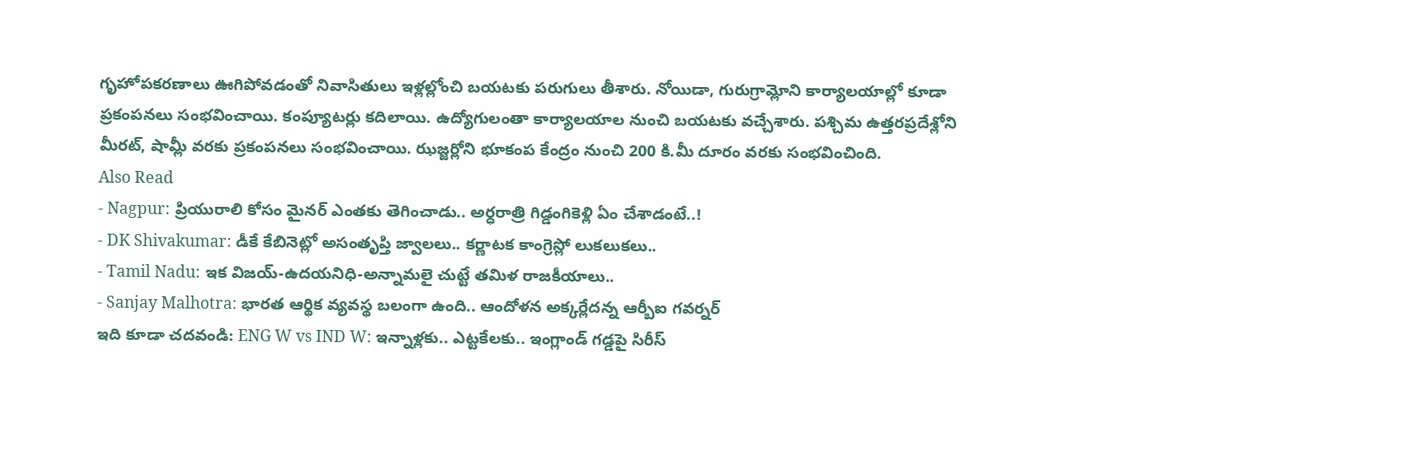గృహోపకరణాలు ఊగిపోవడంతో నివాసితులు ఇళ్లల్లోంచి బయటకు పరుగులు తీశారు. నోయిడా, గురుగ్రామ్లోని కార్యాలయాల్లో కూడా ప్రకంపనలు సంభవించాయి. కంప్యూటర్లు కదిలాయి. ఉద్యోగులంతా కార్యాలయాల నుంచి బయటకు వచ్చేశారు. పశ్చిమ ఉత్తరప్రదేశ్లోని మీరట్, షామ్లీ వరకు ప్రకంపనలు సంభవించాయి. ఝజ్జర్లోని భూకంప కేంద్రం నుంచి 200 కి.మీ దూరం వరకు సంభవించింది.
Also Read
- Nagpur: ప్రియురాలి కోసం మైనర్ ఎంతకు తెగించాడు.. అర్ధరాత్రి గిడ్డంగికెళ్లి ఏం చేశాడంటే..!
- DK Shivakumar: డీకే కేబినెట్లో అసంతృప్తి జ్వాలలు.. కర్ణాటక కాంగ్రెస్లో లుకలుకలు..
- Tamil Nadu: ఇక విజయ్-ఉదయనిధి-అన్నామలై చుట్టే తమిళ రాజకీయాలు..
- Sanjay Malhotra: భారత ఆర్థిక వ్యవస్థ బలంగా ఉంది.. ఆందోళన అక్కర్లేదన్న ఆర్బీఐ గవర్నర్
ఇది కూడా చదవండి: ENG W vs IND W: ఇన్నాళ్లకు.. ఎట్టకేలకు.. ఇంగ్లాండ్ గడ్డపై సిరీస్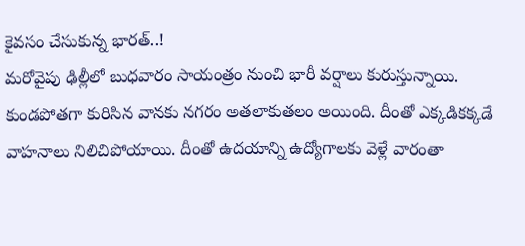కైవసం చేసుకున్న భారత్..!
మరోవైపు ఢిల్లీలో బుధవారం సాయంత్రం నుంచి భారీ వర్షాలు కురుస్తున్నాయి. కుండపోతగా కురిసిన వానకు నగరం అతలాకుతలం అయింది. దీంతో ఎక్కడికక్కడే వాహనాలు నిలిచిపోయాయి. దీంతో ఉదయాన్ని ఉద్యోగాలకు వెళ్లే వారంతా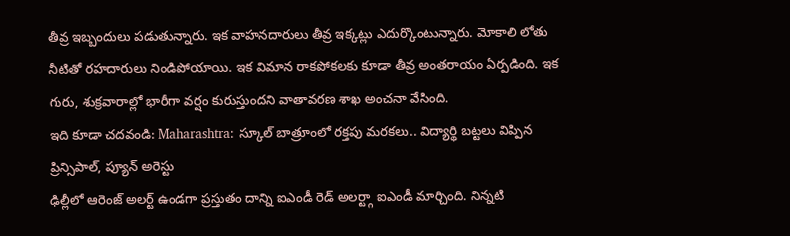తీవ్ర ఇబ్బందులు పడుతున్నారు. ఇక వాహనదారులు తీవ్ర ఇక్కట్లు ఎదుర్కొంటున్నారు. మోకాలి లోతు నీటితో రహదారులు నిండిపోయాయి. ఇక విమాన రాకపోకలకు కూడా తీవ్ర అంతరాయం ఏర్పడింది. ఇక గురు, శుక్రవారాల్లో భారీగా వర్షం కురుస్తుందని వాతావరణ శాఖ అంచనా వేసింది.
ఇది కూడా చదవండి: Maharashtra: స్కూల్ బాత్రూంలో రక్తపు మరకలు.. విద్యార్థి బట్టలు విప్పిన ప్రిన్సిపాల్, ప్యూన్ అరెస్టు
ఢిల్లీలో ఆరెంజ్ అలర్ట్ ఉండగా ప్రస్తుతం దాన్ని ఐఎండీ రెడ్ అలర్ట్గా ఐఎండీ మార్చింది. నిన్నటి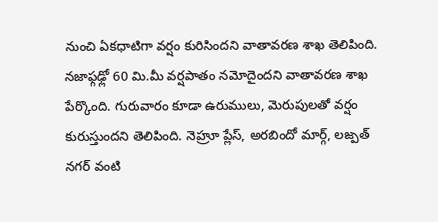నుంచి ఏకధాటిగా వర్షం కురిసిందని వాతావరణ శాఖ తెలిపింది. నజాఫ్గఢ్లో 60 మి.మీ వర్షపాతం నమోదైందని వాతావరణ శాఖ పేర్కొంది. గురువారం కూడా ఉరుములు, మెరుపులతో వర్షం కురుస్తుందని తెలిపింది. నెహ్రూ ప్లేస్, అరబిందో మార్గ్, లజ్పత్ నగర్ వంటి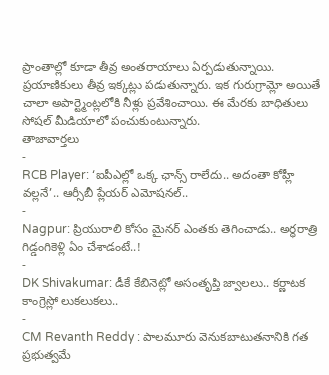ప్రాంతాల్లో కూడా తీవ్ర అంతరాయాలు ఏర్పడుతున్నాయి. ప్రయాణికులు తీవ్ర ఇక్కట్లు పడుతున్నారు. ఇక గురుగ్రామ్లో అయితే చాలా అపార్ట్మెంట్లలోకి నీళ్లు ప్రవేశించాయి. ఈ మేరకు బాధితులు సోషల్ మీడియాలో పంచుకుంటున్నారు.
తాజావార్తలు
-
RCB Player: ‘ఐపీఎల్లో ఒక్క ఛాన్స్ రాలేదు.. అదంతా కోహ్లీ వల్లనే’.. ఆర్సీబీ ప్లేయర్ ఎమోషనల్..
-
Nagpur: ప్రియురాలి కోసం మైనర్ ఎంతకు తెగించాడు.. అర్ధరాత్రి గిడ్డంగికెళ్లి ఏం చేశాడంటే..!
-
DK Shivakumar: డీకే కేబినెట్లో అసంతృప్తి జ్వాలలు.. కర్ణాటక కాంగ్రెస్లో లుకలుకలు..
-
CM Revanth Reddy : పాలమూరు వెనుకబాటుతనానికి గత ప్రభుత్వమే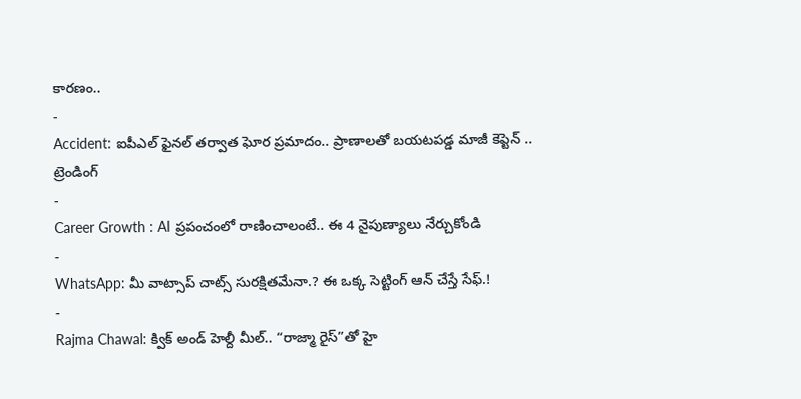కారణం..
-
Accident: ఐపీఎల్ ఫైనల్ తర్వాత ఘోర ప్రమాదం.. ప్రాణాలతో బయటపడ్డ మాజీ కెప్టెన్ ..
ట్రెండింగ్
-
Career Growth : AI ప్రపంచంలో రాణించాలంటే.. ఈ 4 నైపుణ్యాలు నేర్చుకోండి
-
WhatsApp: మీ వాట్సాప్ చాట్స్ సురక్షితమేనా.? ఈ ఒక్క సెట్టింగ్ ఆన్ చేస్తే సేఫ్.!
-
Rajma Chawal: క్విక్ అండ్ హెల్దీ మీల్.. “రాజ్మా రైస్”తో హై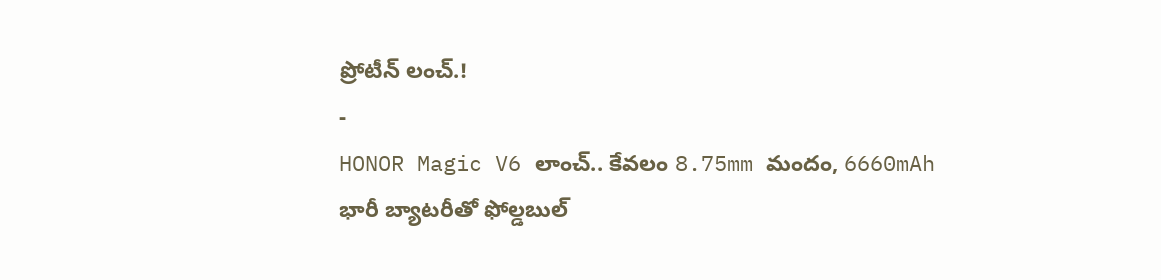ప్రోటీన్ లంచ్.!
-
HONOR Magic V6 లాంచ్.. కేవలం 8.75mm మందం, 6660mAh భారీ బ్యాటరీతో ఫోల్డబుల్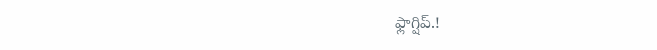ఫ్లాగ్షిప్.!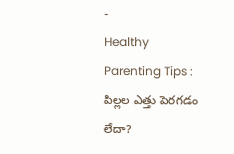-
Healthy Parenting Tips : పిల్లల ఎత్తు పెరగడం లేదా?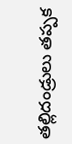తల్లిదండ్రులు తప్పక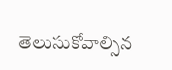తెలుసుకోవాల్సిన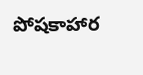పోషకాహార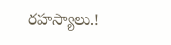రహస్యాలు.!